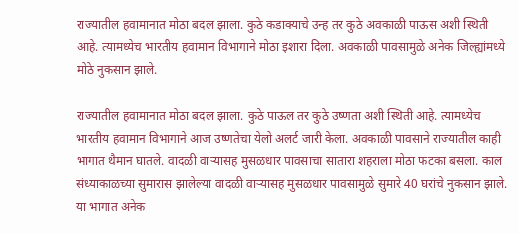राज्यातील हवामानात मोठा बदल झाला. कुठे कडाक्याचे उन्ह तर कुठे अवकाळी पाऊस अशी स्थिती आहे. त्यामध्येच भारतीय हवामान विभागाने मोठा इशारा दिला. अवकाळी पावसामुळे अनेक जिल्ह्यांमध्ये मोठे नुकसान झाले.

राज्यातील हवामानात मोठा बदल झाला. कुठे पाऊल तर कुठे उष्णता अशी स्थिती आहे. त्यामध्येच भारतीय हवामान विभागाने आज उष्णतेचा येलो अलर्ट जारी केला. अवकाळी पावसाने राज्यातील काही भागात थैमान घातले. वादळी वाऱ्यासह मुसळधार पावसाचा सातारा शहराला मोठा फटका बसला. काल संध्याकाळच्या सुमारास झालेल्या वादळी वाऱ्यासह मुसळधार पावसामुळे सुमारे 40 घरांचे नुकसान झाले. या भागात अनेक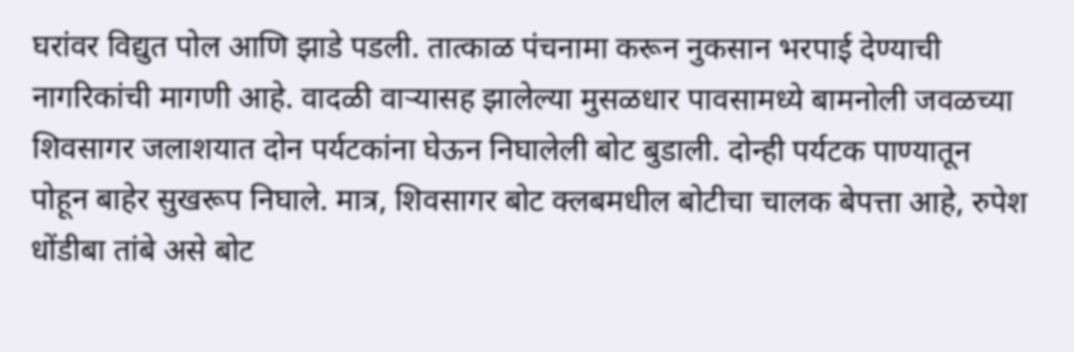घरांवर विद्युत पोल आणि झाडे पडली. तात्काळ पंचनामा करून नुकसान भरपाई देण्याची नागरिकांची मागणी आहे. वादळी वाऱ्यासह झालेल्या मुसळधार पावसामध्ये बामनोली जवळच्या शिवसागर जलाशयात दोन पर्यटकांना घेऊन निघालेली बोट बुडाली. दोन्ही पर्यटक पाण्यातून पोहून बाहेर सुखरूप निघाले. मात्र, शिवसागर बोट क्लबमधील बोटीचा चालक बेपत्ता आहे, रुपेश धोंडीबा तांबे असे बोट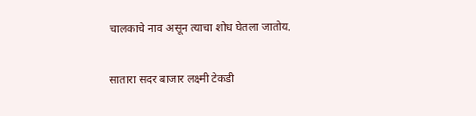चालकाचे नाव असून त्याचा शोध घेतला जातोय.

सातारा सदर बाजार लक्ष्मी टेकडी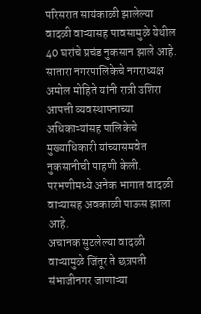परिसरात सायंकाळी झालेल्या वादळी वाऱ्यासह पावसामुळे येथील 40 घरांचे प्रचंड नुकसान झाले आहे. सातारा नगरपालिकेचे नगराध्यक्ष अमोल मोहिते यांनी रात्री उशिरा आपत्ती व्यवस्थापनाच्या अधिकाऱ्यांसह पालिकेचे मुख्याधिकारी यांच्यासमवेत नुकसानीची पाहणी केली. परभणीमध्ये अनेक भागात वादळी वाऱ्यासह अवकाळी पाऊस झाला आहे.
अचानक सुटलेल्या वादळी वाऱ्यामुळे जिंतूर ते छत्रपती संभाजीनगर जाणाऱ्या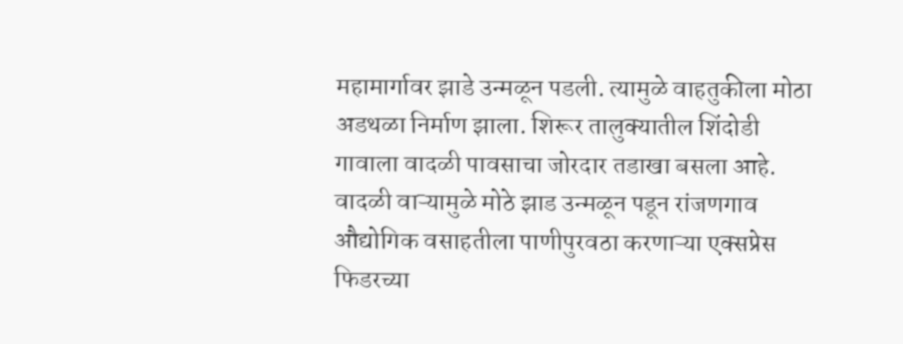महामार्गावर झाडे उन्मळून पडली. त्यामुळे वाहतुकीला मोठा अडथळा निर्माण झाला. शिरूर तालुक्यातील शिंदोडी गावाला वादळी पावसाचा जोरदार तडाखा बसला आहे. वादळी वाऱ्यामुळे मोठे झाड उन्मळून पडून रांजणगाव औद्योगिक वसाहतीला पाणीपुरवठा करणाऱ्या एक्सप्रेस फिडरच्या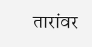तारांवर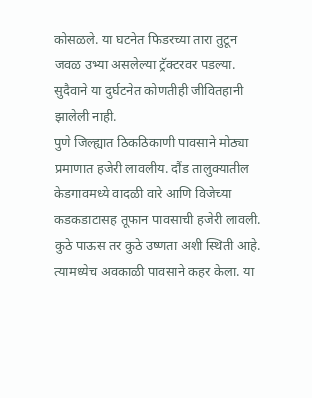कोसळले. या घटनेत फिडरच्या तारा तुटून जवळ उभ्या असलेल्या ट्रॅक्टरवर पडल्या. सुदैवाने या दुर्घटनेत कोणतीही जीवितहानी झालेली नाही.
पुणे जिल्ह्यात ठिकठिकाणी पावसाने मोठ्या प्रमाणात हजेरी लावलीय. दौंड तालुक्यातील केडगावमध्ये वादळी वारे आणि विजेच्या कडकडाटासह तूफान पावसाची हजेरी लावली. कुठे पाऊस तर कुठे उष्णता अशी स्थिती आहे. त्यामध्येच अवकाळी पावसाने कहर केला. या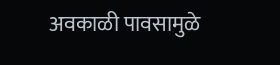अवकाळी पावसामुळे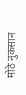मोठे नुकसान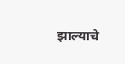झाल्याचे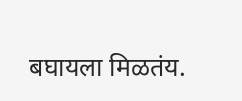बघायला मिळतंय.